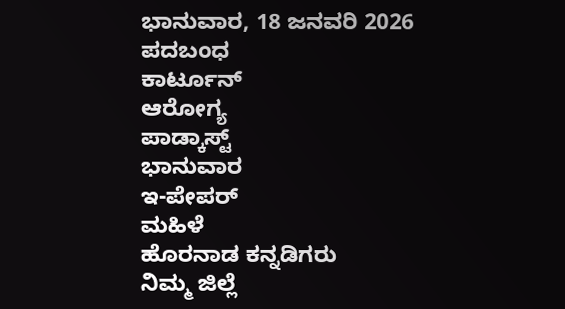ಭಾನುವಾರ, 18 ಜನವರಿ 2026
ಪದಬಂಧ
ಕಾರ್ಟೂನ್
ಆರೋಗ್ಯ
ಪಾಡ್ಕಾಸ್ಟ್
ಭಾನುವಾರ
ಇ-ಪೇಪರ್
ಮಹಿಳೆ
ಹೊರನಾಡ ಕನ್ನಡಿಗರು
ನಿಮ್ಮ ಜಿಲ್ಲೆ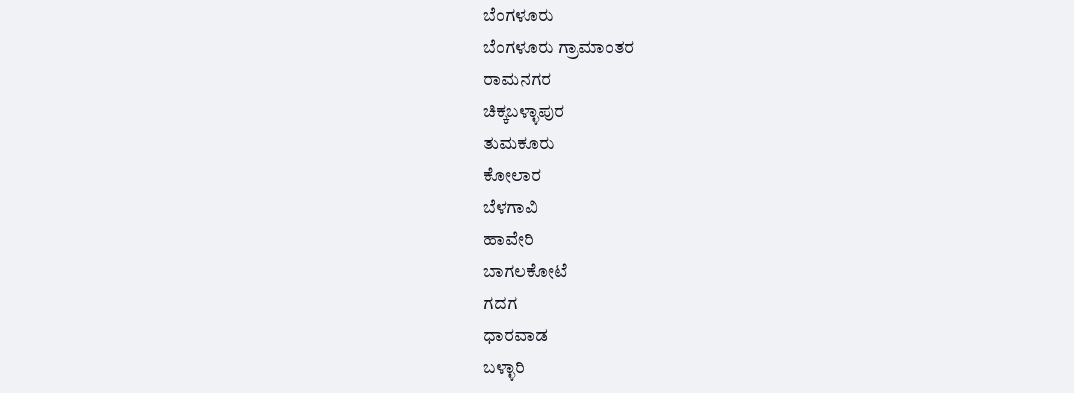ಬೆಂಗಳೂರು
ಬೆಂಗಳೂರು ಗ್ರಾಮಾಂತರ
ರಾಮನಗರ
ಚಿಕ್ಕಬಳ್ಳಾಪುರ
ತುಮಕೂರು
ಕೋಲಾರ
ಬೆಳಗಾವಿ
ಹಾವೇರಿ
ಬಾಗಲಕೋಟೆ
ಗದಗ
ಧಾರವಾಡ
ಬಳ್ಳಾರಿ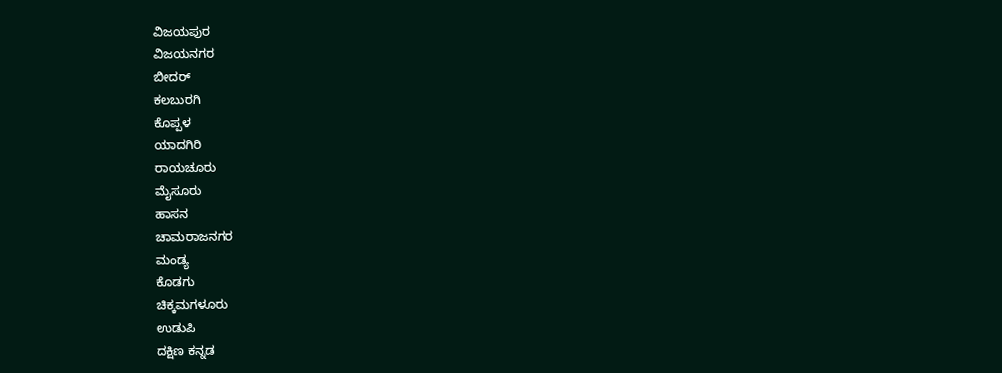ವಿಜಯಪುರ
ವಿಜಯನಗರ
ಬೀದರ್
ಕಲಬುರಗಿ
ಕೊಪ್ಪಳ
ಯಾದಗಿರಿ
ರಾಯಚೂರು
ಮೈಸೂರು
ಹಾಸನ
ಚಾಮರಾಜನಗರ
ಮಂಡ್ಯ
ಕೊಡಗು
ಚಿಕ್ಕಮಗಳೂರು
ಉಡುಪಿ
ದಕ್ಷಿಣ ಕನ್ನಡ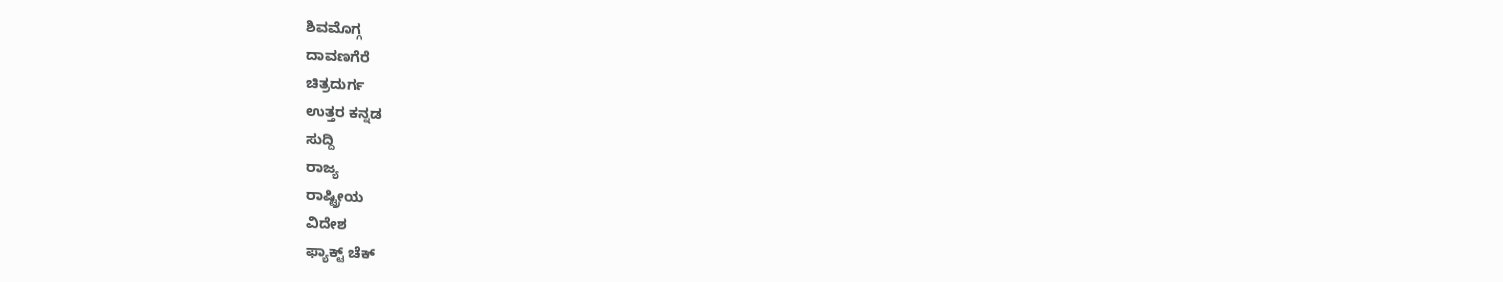ಶಿವಮೊಗ್ಗ
ದಾವಣಗೆರೆ
ಚಿತ್ರದುರ್ಗ
ಉತ್ತರ ಕನ್ನಡ
ಸುದ್ದಿ
ರಾಜ್ಯ
ರಾಷ್ಟ್ರೀಯ
ವಿದೇಶ
ಫ್ಯಾಕ್ಟ್ ಚೆಕ್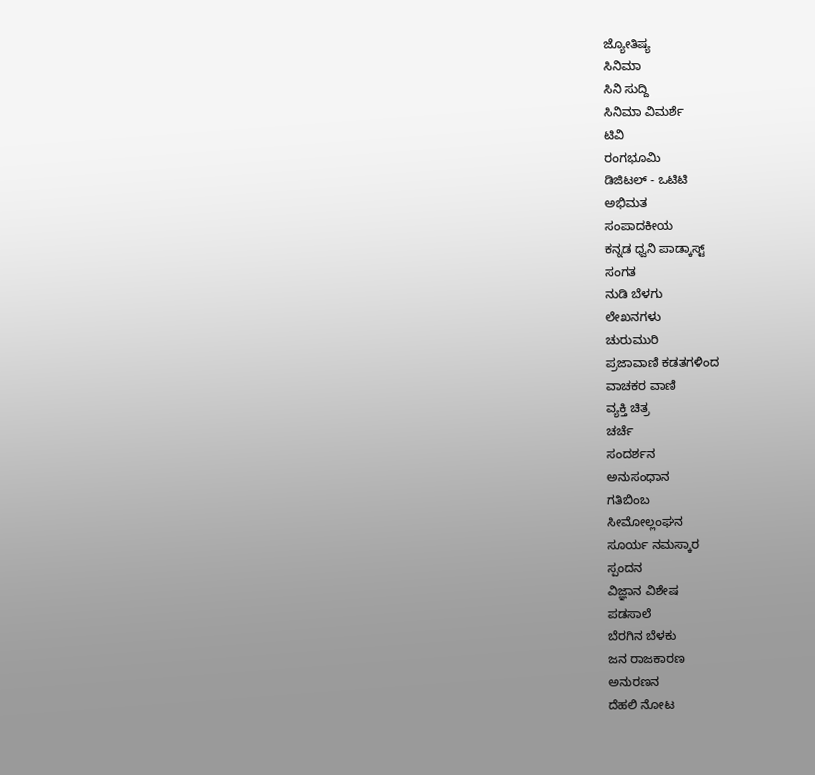ಜ್ಯೋತಿಷ್ಯ
ಸಿನಿಮಾ
ಸಿನಿ ಸುದ್ದಿ
ಸಿನಿಮಾ ವಿಮರ್ಶೆ
ಟಿವಿ
ರಂಗಭೂಮಿ
ಡಿಜಿಟಲ್ - ಒಟಿಟಿ
ಅಭಿಮತ
ಸಂಪಾದಕೀಯ
ಕನ್ನಡ ಧ್ವನಿ ಪಾಡ್ಕಾಸ್ಟ್
ಸಂಗತ
ನುಡಿ ಬೆಳಗು
ಲೇಖನಗಳು
ಚುರುಮುರಿ
ಪ್ರಜಾವಾಣಿ ಕಡತಗಳಿಂದ
ವಾಚಕರ ವಾಣಿ
ವ್ಯಕ್ತಿ ಚಿತ್ರ
ಚರ್ಚೆ
ಸಂದರ್ಶನ
ಅನುಸಂಧಾನ
ಗತಿಬಿಂಬ
ಸೀಮೋಲ್ಲಂಘನ
ಸೂರ್ಯ ನಮಸ್ಕಾರ
ಸ್ಪಂದನ
ವಿಜ್ಞಾನ ವಿಶೇಷ
ಪಡಸಾಲೆ
ಬೆರಗಿನ ಬೆಳಕು
ಜನ ರಾಜಕಾರಣ
ಅನುರಣನ
ದೆಹಲಿ ನೋಟ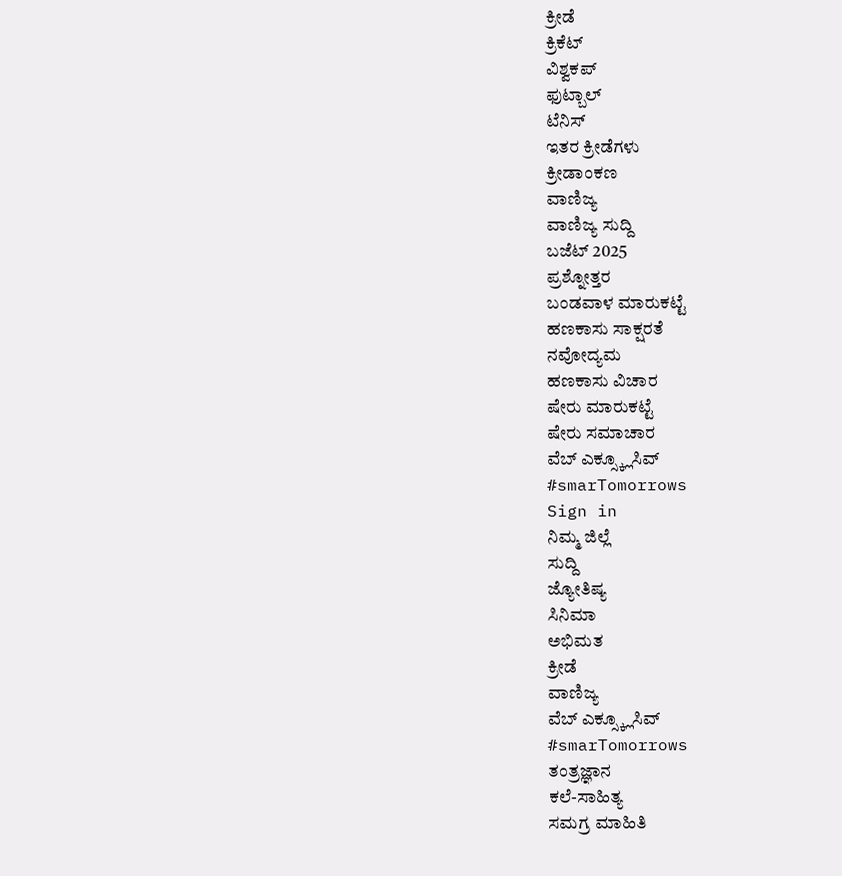ಕ್ರೀಡೆ
ಕ್ರಿಕೆಟ್
ವಿಶ್ವಕಪ್
ಫುಟ್ಬಾಲ್
ಟೆನಿಸ್
ಇತರ ಕ್ರೀಡೆಗಳು
ಕ್ರೀಡಾಂಕಣ
ವಾಣಿಜ್ಯ
ವಾಣಿಜ್ಯ ಸುದ್ದಿ
ಬಜೆಟ್ 2025
ಪ್ರಶ್ನೋತ್ತರ
ಬಂಡವಾಳ ಮಾರುಕಟ್ಟೆ
ಹಣಕಾಸು ಸಾಕ್ಷರತೆ
ನವೋದ್ಯಮ
ಹಣಕಾಸು ವಿಚಾರ
ಷೇರು ಮಾರುಕಟ್ಟೆ
ಷೇರು ಸಮಾಚಾರ
ವೆಬ್ ಎಕ್ಸ್ಕ್ಲೂಸಿವ್
#smarTomorrows
Sign in
ನಿಮ್ಮ ಜಿಲ್ಲೆ
ಸುದ್ದಿ
ಜ್ಯೋತಿಷ್ಯ
ಸಿನಿಮಾ
ಅಭಿಮತ
ಕ್ರೀಡೆ
ವಾಣಿಜ್ಯ
ವೆಬ್ ಎಕ್ಸ್ಕ್ಲೂಸಿವ್
#smarTomorrows
ತಂತ್ರಜ್ಞಾನ
ಕಲೆ-ಸಾಹಿತ್ಯ
ಸಮಗ್ರ ಮಾಹಿತಿ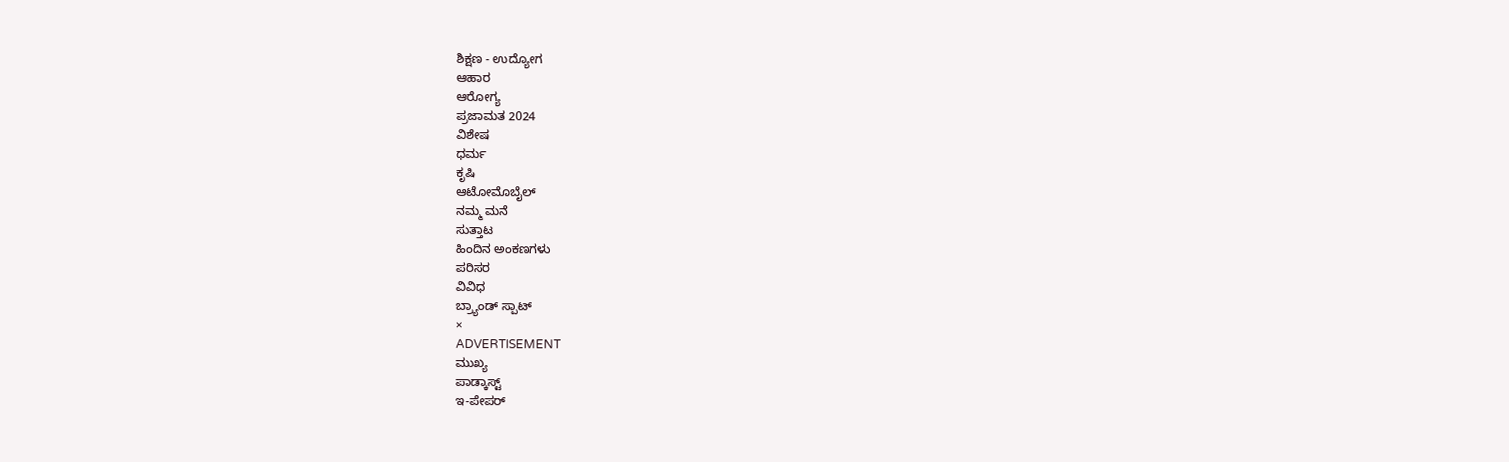ಶಿಕ್ಷಣ - ಉದ್ಯೋಗ
ಆಹಾರ
ಆರೋಗ್ಯ
ಪ್ರಜಾಮತ 2024
ವಿಶೇಷ
ಧರ್ಮ
ಕೃಷಿ
ಆಟೋಮೊಬೈಲ್
ನಮ್ಮ ಮನೆ
ಸುತ್ತಾಟ
ಹಿಂದಿನ ಅಂಕಣಗಳು
ಪರಿಸರ
ವಿವಿಧ
ಬ್ರ್ಯಾಂಡ್ ಸ್ಪಾಟ್
×
ADVERTISEMENT
ಮುಖ್ಯ
ಪಾಡ್ಕಾಸ್ಟ್
ಇ-ಪೇಪರ್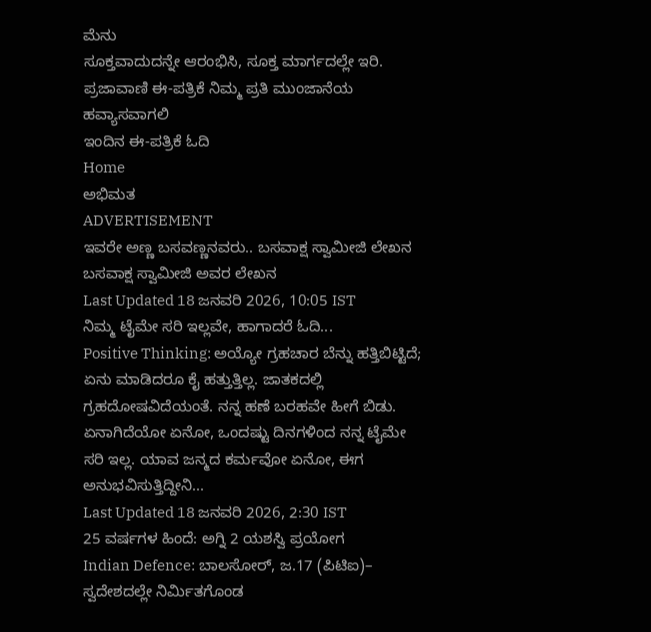ಮೆನು
ಸೂಕ್ತವಾದುದನ್ನೇ ಆರಂಭಿಸಿ, ಸೂಕ್ತ ಮಾರ್ಗದಲ್ಲೇ ಇರಿ.
ಪ್ರಜಾವಾಣಿ ಈ-ಪತ್ರಿಕೆ ನಿಮ್ಮ ಪ್ರತಿ ಮುಂಜಾನೆಯ ಹವ್ಯಾಸವಾಗಲಿ
ಇಂದಿನ ಈ-ಪತ್ರಿಕೆ ಓದಿ
Home
ಅಭಿಮತ
ADVERTISEMENT
ಇವರೇ ಅಣ್ಣ ಬಸವಣ್ಣನವರು.. ಬಸವಾಕ್ಷ ಸ್ವಾಮೀಜಿ ಲೇಖನ
ಬಸವಾಕ್ಷ ಸ್ವಾಮೀಜಿ ಅವರ ಲೇಖನ
Last Updated 18 ಜನವರಿ 2026, 10:05 IST
ನಿಮ್ಮ ಟೈಮೇ ಸರಿ ಇಲ್ಲವೇ, ಹಾಗಾದರೆ ಓದಿ...
Positive Thinking: ಅಯ್ಯೋ ಗ್ರಹಚಾರ ಬೆನ್ನು ಹತ್ತಿಬಿಟ್ಟಿದೆ; ಏನು ಮಾಡಿದರೂ ಕೈ ಹತ್ತುತ್ತಿಲ್ಲ. ಜಾತಕದಲ್ಲಿ ಗ್ರಹದೋಷವಿದೆಯಂತೆ. ನನ್ನ ಹಣೆ ಬರಹವೇ ಹೀಗೆ ಬಿಡು. ಏನಾಗಿದೆಯೋ ಏನೋ, ಒಂದಷ್ಟು ದಿನಗಳಿಂದ ನನ್ನ ಟೈಮೇ ಸರಿ ಇಲ್ಲ. ಯಾವ ಜನ್ಮದ ಕರ್ಮವೋ ಏನೋ, ಈಗ ಅನುಭವಿಸುತ್ತಿದ್ದೀನಿ...
Last Updated 18 ಜನವರಿ 2026, 2:30 IST
25 ವರ್ಷಗಳ ಹಿಂದೆ: ಅಗ್ನಿ 2 ಯಶಸ್ವಿ ಪ್ರಯೋಗ
Indian Defence: ಬಾಲಸೋರ್, ಜ.17 (ಪಿಟಿಐ)– ಸ್ವದೇಶದಲ್ಲೇ ನಿರ್ಮಿತಗೊಂಡ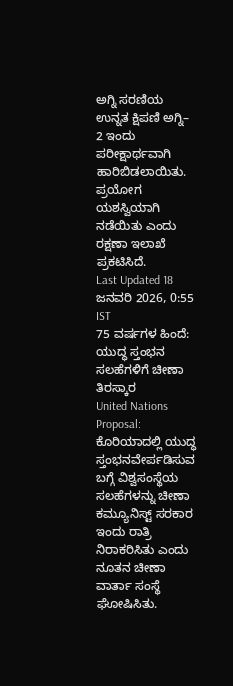ಅಗ್ನಿ ಸರಣಿಯ ಉನ್ನತ ಕ್ಷಿಪಣಿ ಅಗ್ನಿ– 2 ಇಂದು ಪರೀಕ್ಷಾರ್ಥವಾಗಿ ಹಾರಿಬಿಡಲಾಯಿತು. ಪ್ರಯೋಗ ಯಶಸ್ವಿಯಾಗಿ ನಡೆಯಿತು ಎಂದು ರಕ್ಷಣಾ ಇಲಾಖೆ ಪ್ರಕಟಿಸಿದೆ.
Last Updated 18 ಜನವರಿ 2026, 0:55 IST
75 ವರ್ಷಗಳ ಹಿಂದೆ: ಯುದ್ಧ ಸ್ತಂಭನ ಸಲಹೆಗಳಿಗೆ ಚೀಣಾ ತಿರಸ್ಕಾರ
United Nations Proposal: ಕೊರಿಯಾದಲ್ಲಿ ಯುದ್ಧ ಸ್ತಂಭನವೇರ್ಪಡಿಸುವ ಬಗ್ಗೆ ವಿಶ್ವಸಂಸ್ಥೆಯ ಸಲಹೆಗಳನ್ನು ಚೀಣಾ ಕಮ್ಯೂನಿಸ್ಟ್ ಸರಕಾರ ಇಂದು ರಾತ್ರಿ ನಿರಾಕರಿಸಿತು ಎಂದು ನೂತನ ಚೀಣಾ ವಾರ್ತಾ ಸಂಸ್ಥೆ ಘೋಷಿಸಿತು.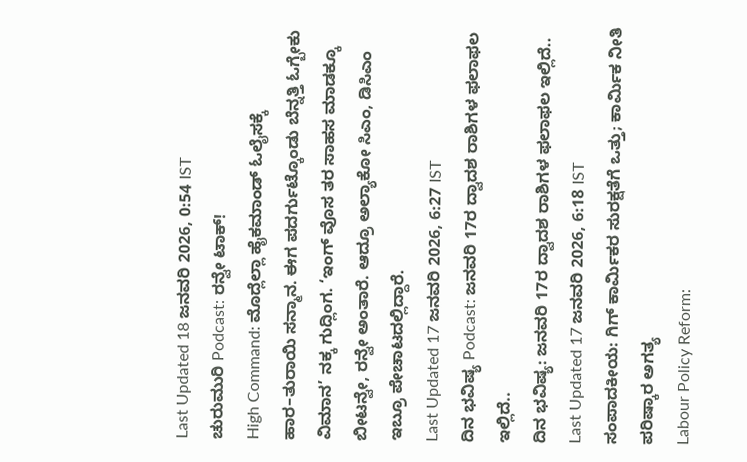Last Updated 18 ಜನವರಿ 2026, 0:54 IST
ಚುರುಮುರಿ Podcast: ರನ್ವೇ ಟಾಕ್!
High Command: ಮೊದ್ಲೆಲ್ಲಾ ಹೈಕಮಾಂಡ್ ಓಲೈಸಕ್ಕೆ ಹಾರ–ತುರಾಯಿ ಸನ್ಮಾನ. ಈಗ ಪದರ್ಗುಟ್ಕೊಂಡು ಬೆನ್ನತ್ತಿ ಓಗ್ಬೇಕು ವಿಮಾನ’ ನಕ್ಕ ಗುದ್ಲಿಂಗ. ‘ಇಂಗ್ ವೊಸ ತರ ಸಾಹಸ ಮಾಡಕ್ಕೂ ಬೀಟನ್ವೇ, ರನ್ವೇ ಅಂತಾರೆ. ಆದ್ರೂ ಅಲ್ಯಾಕೋ ಸಿಎಂ, ಡಿಸಿಎಂ ಇಬ್ರೂ ಪೇಚಾಟದಲ್ಲಿದ್ದಾರೆ.
Last Updated 17 ಜನವರಿ 2026, 6:27 IST
ದಿನ ಭವಿಷ್ಯ Podcast: ಜನವರಿ 17ರ ದ್ವಾದಶ ರಾಶಿಗಳ ಫಲಾಫಲ ಇಲ್ಲಿದೆ..
ದಿನ ಭವಿಷ್ಯ: ಜನವರಿ 17ರ ದ್ವಾದಶ ರಾಶಿಗಳ ಫಲಾಫಲ ಇಲ್ಲಿದೆ..
Last Updated 17 ಜನವರಿ 2026, 6:18 IST
ಸಂಪಾದಕೀಯ: ಗಿಗ್ ಕಾರ್ಮಿಕರ ಸುರಕ್ಷತೆಗೆ ಒತ್ತು; ಕಾರ್ಮಿಕ ನೀತಿ ಪರಿಷ್ಕಾರ ಅಗತ್ಯ
Labour Policy Reform: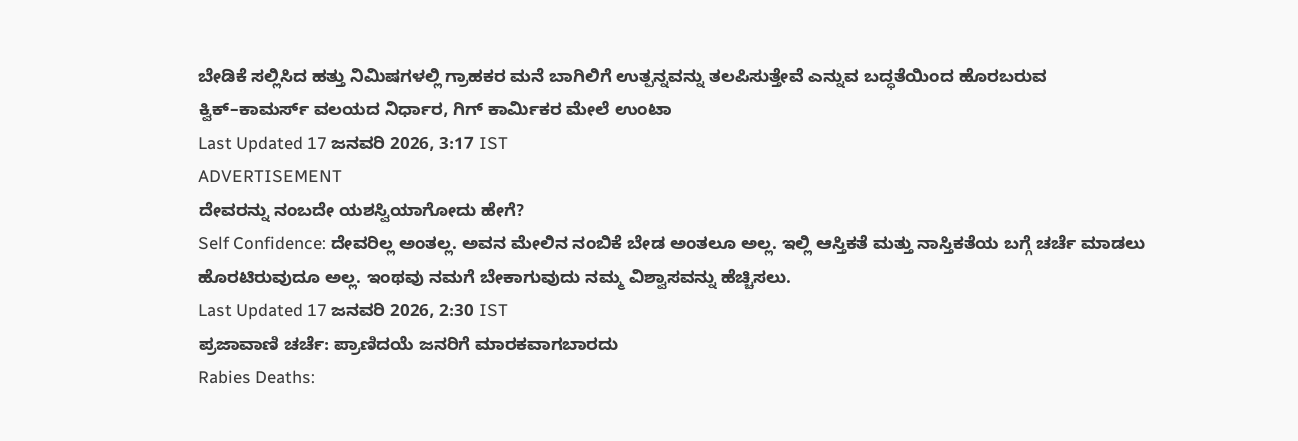ಬೇಡಿಕೆ ಸಲ್ಲಿಸಿದ ಹತ್ತು ನಿಮಿಷಗಳಲ್ಲಿ ಗ್ರಾಹಕರ ಮನೆ ಬಾಗಿಲಿಗೆ ಉತ್ಪನ್ನವನ್ನು ತಲಪಿಸುತ್ತೇವೆ ಎನ್ನುವ ಬದ್ಧತೆಯಿಂದ ಹೊರಬರುವ ಕ್ವಿಕ್–ಕಾಮರ್ಸ್ ವಲಯದ ನಿರ್ಧಾರ, ಗಿಗ್ ಕಾರ್ಮಿಕರ ಮೇಲೆ ಉಂಟಾ
Last Updated 17 ಜನವರಿ 2026, 3:17 IST
ADVERTISEMENT
ದೇವರನ್ನು ನಂಬದೇ ಯಶಸ್ವಿಯಾಗೋದು ಹೇಗೆ?
Self Confidence: ದೇವರಿಲ್ಲ ಅಂತಲ್ಲ. ಅವನ ಮೇಲಿನ ನಂಬಿಕೆ ಬೇಡ ಅಂತಲೂ ಅಲ್ಲ. ಇಲ್ಲಿ ಆಸ್ತಿಕತೆ ಮತ್ತು ನಾಸ್ತಿಕತೆಯ ಬಗ್ಗೆ ಚರ್ಚೆ ಮಾಡಲು ಹೊರಟಿರುವುದೂ ಅಲ್ಲ. ಇಂಥವು ನಮಗೆ ಬೇಕಾಗುವುದು ನಮ್ಮ ವಿಶ್ವಾಸವನ್ನು ಹೆಚ್ಚಿಸಲು.
Last Updated 17 ಜನವರಿ 2026, 2:30 IST
ಪ್ರಜಾವಾಣಿ ಚರ್ಚೆ: ಪ್ರಾಣಿದಯೆ ಜನರಿಗೆ ಮಾರಕವಾಗಬಾರದು
Rabies Deaths: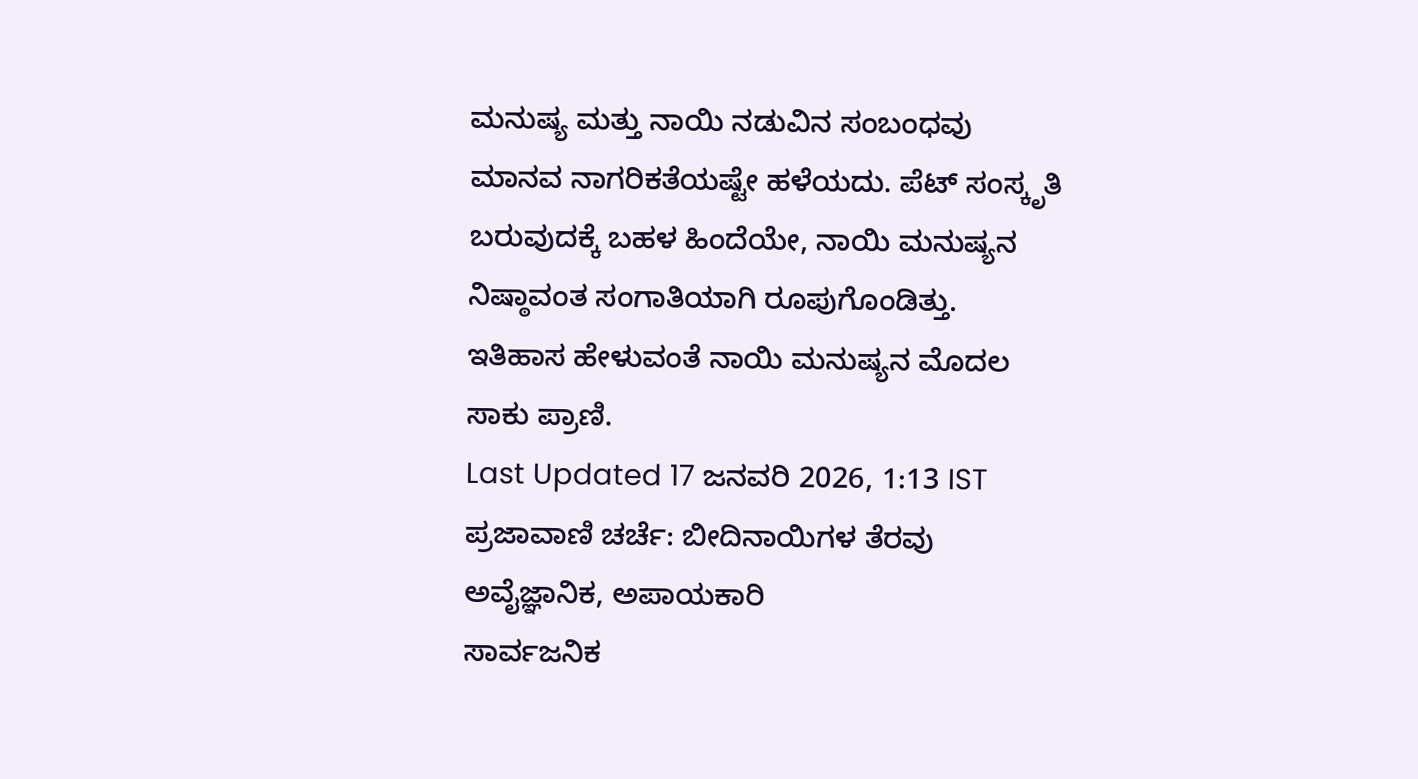ಮನುಷ್ಯ ಮತ್ತು ನಾಯಿ ನಡುವಿನ ಸಂಬಂಧವು ಮಾನವ ನಾಗರಿಕತೆಯಷ್ಟೇ ಹಳೆಯದು. ಪೆಟ್ ಸಂಸ್ಕೃತಿ ಬರುವುದಕ್ಕೆ ಬಹಳ ಹಿಂದೆಯೇ, ನಾಯಿ ಮನುಷ್ಯನ ನಿಷ್ಠಾವಂತ ಸಂಗಾತಿಯಾಗಿ ರೂಪುಗೊಂಡಿತ್ತು. ಇತಿಹಾಸ ಹೇಳುವಂತೆ ನಾಯಿ ಮನುಷ್ಯನ ಮೊದಲ ಸಾಕು ಪ್ರಾಣಿ.
Last Updated 17 ಜನವರಿ 2026, 1:13 IST
ಪ್ರಜಾವಾಣಿ ಚರ್ಚೆ: ಬೀದಿನಾಯಿಗಳ ತೆರವು ಅವೈಜ್ಞಾನಿಕ, ಅಪಾಯಕಾರಿ
ಸಾರ್ವಜನಿಕ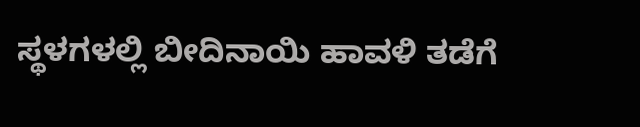ಸ್ಥಳಗಳಲ್ಲಿ ಬೀದಿನಾಯಿ ಹಾವಳಿ ತಡೆಗೆ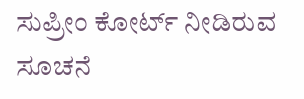ಸುಪ್ರೀಂ ಕೋರ್ಟ್ ನೀಡಿರುವ ಸೂಚನೆ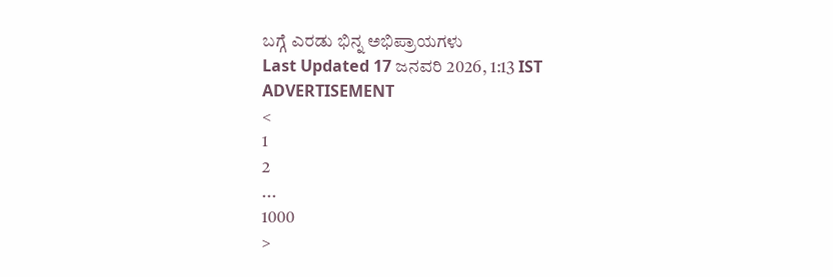ಬಗ್ಗೆ ಎರಡು ಭಿನ್ನ ಅಭಿಪ್ರಾಯಗಳು
Last Updated 17 ಜನವರಿ 2026, 1:13 IST
ADVERTISEMENT
<
1
2
...
1000
>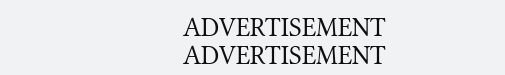ADVERTISEMENT
ADVERTISEMENT